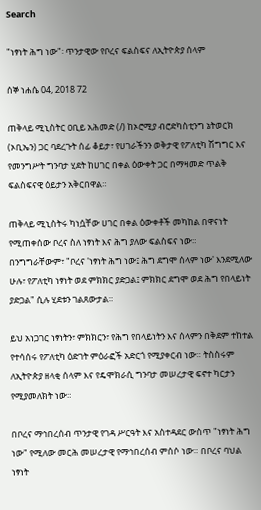Search

"ነፃነት ሕግ ነው"፡ ጥንታዊው የቦረና ፍልስፍና ለኢትዮጵያ ሰላም

ሰኞ ነሐሴ 04, 2018 72

ጠቅላይ ሚኒስትር ዐቢይ አሕመድ (/) ከኦሮሚያ ብሮድካስቲንግ ኔትወርክ (ኦቢኤን) ጋር ባደረጉት ሰፊ ቆይታ፣ የሀገራችንን ወቅታዊ የፖለቲካ ሽግግር እና የመንግሥት ግንባታ ሂደት ከሀገር በቀል ዕውቀት ጋር በማዛመድ ጥልቅ ፍልስፍናዊ ዕይታን አቅርበዋል።

ጠቅላይ ሚኒስትሩ ካነሷቸው ሀገር በቀል ዕውቀቶች መካከል በዋናነት የሚጠቀሰው ቦረና ስለ ነፃነት እና ሕግ ያለው ፍልስፍና ነው። በንግግራቸውም፣ "ቦረና 'ነፃነት ሕግ ነው፤ ሕግ ደግሞ ሰላም ነው' እንደሚለው ሁሉ፣ የፖለቲካ ነፃነት ወደ ምክክር ያድጋል፤ ምክክር ደግሞ ወደ ሕግ የበላይነት ያድጋል" ሲሉ ሂደቱን ገልጸውታል።

ይህ አነጋገር ነፃነትን፣ ምክክርን፣ የሕግ የበላይነትን እና ሰላምን በቅደም ተከተል የተሳሰሩ የፖለቲካ ዕድገት ምዕራፎች አድርጎ የሚያቀርብ ነው። ትስስሩም ለኢትዮጵያ ዘላቂ ሰላም እና የዴሞክራሲ ግንባታ መሠረታዊ ፍኖተ ካርታን የሚያመለክት ነው።

በቦረና ማኅበረሰብ ጥንታዊ የገዳ ሥርዓት እና አስተዳደር ውስጥ "ነፃነት ሕግ ነው" የሚለው መርሕ መሠረታዊ የማኅበረሰብ ምሰሶ ነው። በቦረና ባህል ነፃነት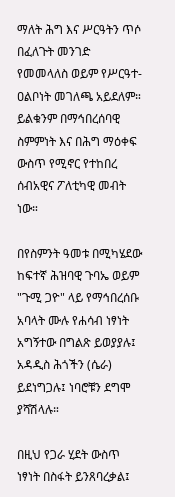ማለት ሕግ እና ሥርዓትን ጥሶ በፈለጉት መንገድ የመመላለስ ወይም የሥርዓተ-ዐልቦነት መገለጫ አይደለም። ይልቁንም በማኅበረሰባዊ ስምምነት እና በሕግ ማዕቀፍ ውስጥ የሚኖር የተከበረ ሰብአዊና ፖለቲካዊ መብት ነው።

በየስምንት ዓመቱ በሚካሄደው ከፍተኛ ሕዝባዊ ጉባኤ ወይም "ጉሚ ጋዮ" ላይ የማኅበረሰቡ አባላት ሙሉ የሐሳብ ነፃነት አግኝተው በግልጽ ይወያያሉ፤ አዳዲስ ሕጎችን (ሴራ) ይደነግጋሉ፤ ነባሮቹን ደግሞ ያሻሽላሉ።

በዚህ የጋራ ሂደት ውስጥ ነፃነት በስፋት ይንጸባረቃል፤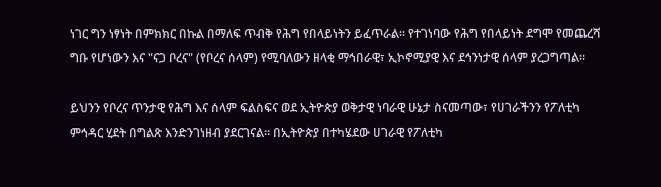ነገር ግን ነፃነት በምክክር በኩል በማለፍ ጥብቅ የሕግ የበላይነትን ይፈጥራል። የተገነባው የሕግ የበላይነት ደግሞ የመጨረሻ ግቡ የሆነውን እና "ናጋ ቦረና" (የቦረና ሰላም) የሚባለውን ዘላቂ ማኅበራዊ፣ ኢኮኖሚያዊ እና ደኅንነታዊ ሰላም ያረጋግጣል።

ይህንን የቦረና ጥንታዊ የሕግ እና ሰላም ፍልስፍና ወደ ኢትዮጵያ ወቅታዊ ነባራዊ ሁኔታ ስናመጣው፣ የሀገራችንን የፖለቲካ ምኅዳር ሂደት በግልጽ እንድንገነዘብ ያደርገናል። በኢትዮጵያ በተካሄደው ሀገራዊ የፖለቲካ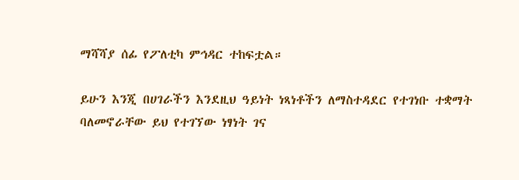ማሻሻያ ሰፊ የፖለቲካ ምኅዳር ተከፍቷል።

ይሁን እንጂ በሀገራችን እንደዚህ ዓይነት ነጻነቶችን ለማስተዳደር የተገነቡ ተቋማት ባለመኖራቸው ይህ የተገኘው ነፃነት ገና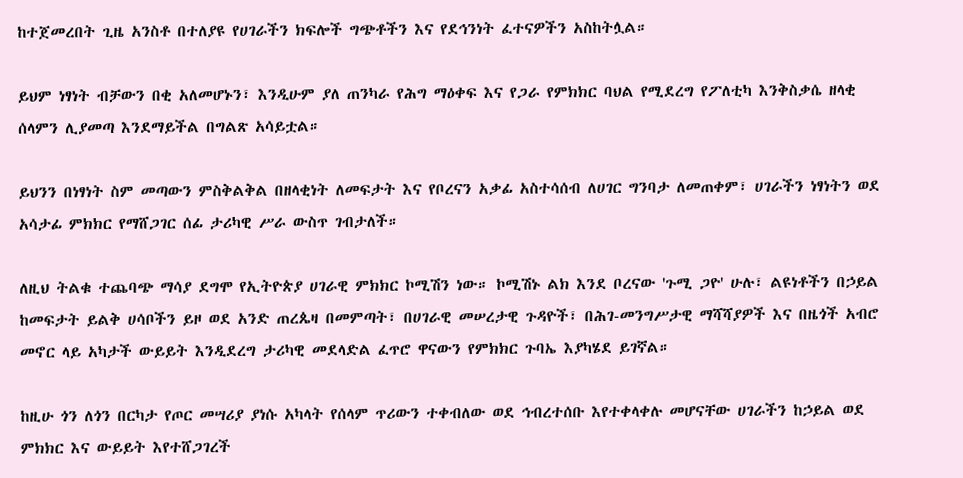ከተጀመረበት ጊዜ አንስቶ በተለያዩ የሀገራችን ክፍሎች ግጭቶችን እና የደኅንነት ፈተናዎችን አስከትሏል።

ይህም ነፃነት ብቻውን በቂ አለመሆኑን፣ እንዲሁም ያለ ጠንካራ የሕግ ማዕቀፍ እና የጋራ የምክክር ባህል የሚደረግ የፖለቲካ እንቅስቃሴ ዘላቂ ሰላምን ሊያመጣ እንደማይችል በግልጽ አሳይቷል።

ይህንን በነፃነት ስም መጣውን ምስቅልቅል በዘላቂነት ለመፍታት እና የቦረናን አቃፊ አስተሳሰብ ለሀገር ግንባታ ለመጠቀም፣ ሀገራችን ነፃነትን ወደ አሳታፊ ምክክር የማሸጋገር ሰፊ ታሪካዊ ሥራ ውስጥ ገብታለች።

ለዚህ ትልቁ ተጨባጭ ማሳያ ደግሞ የኢትዮጵያ ሀገራዊ ምክክር ኮሚሽን ነው። ኮሚሽኑ ልክ እንደ ቦረናው 'ጉሚ ጋዮ' ሁሉ፣ ልዩነቶችን በኃይል ከመፍታት ይልቅ ሀሳቦችን ይዞ ወደ አንድ ጠረጴዛ በመምጣት፣ በሀገራዊ መሠረታዊ ጉዳዮች፣ በሕገ-መንግሥታዊ ማሻሻያዎች እና በዜጎች አብሮ መኖር ላይ አካታች ውይይት እንዲደረግ ታሪካዊ መደላድል ፈጥሮ ዋናውን የምክክር ጉባኤ እያካሄደ ይገኛል።

ከዚሁ ጎን ለጎን በርካታ የጦር መሣሪያ ያነሱ አካላት የሰላም ጥሪውን ተቀብለው ወደ ኅብረተሰቡ እየተቀላቀሉ መሆናቸው ሀገራችን ከኃይል ወደ ምክክር እና ውይይት እየተሸጋገረች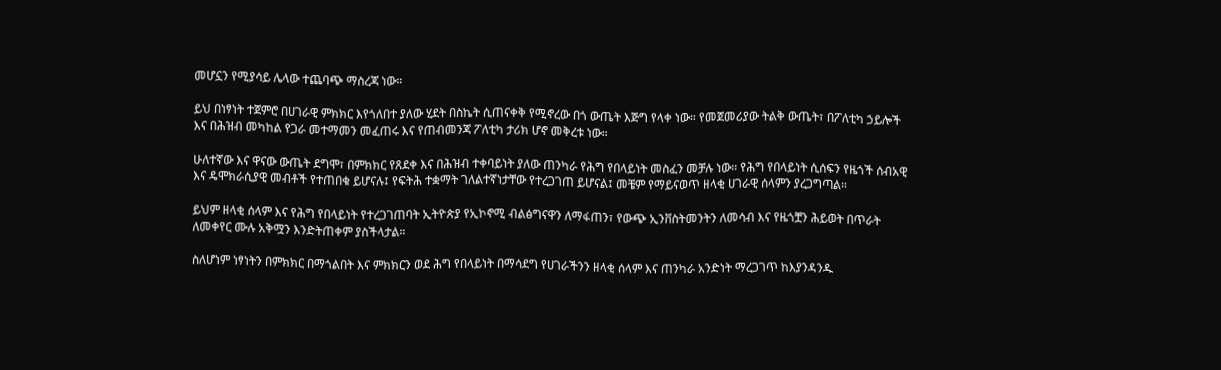መሆኗን የሚያሳይ ሌላው ተጨባጭ ማስረጃ ነው።

ይህ በነፃነት ተጀምሮ በሀገራዊ ምክክር እየጎለበተ ያለው ሂደት በስኬት ሲጠናቀቅ የሚኖረው በጎ ውጤት እጅግ የላቀ ነው። የመጀመሪያው ትልቅ ውጤት፣ በፖለቲካ ኃይሎች እና በሕዝብ መካከል የጋራ መተማመን መፈጠሩ እና የጠብመንጃ ፖለቲካ ታሪክ ሆኖ መቅረቱ ነው።

ሁለተኛው እና ዋናው ውጤት ደግሞ፣ በምክክር የጸደቀ እና በሕዝብ ተቀባይነት ያለው ጠንካራ የሕግ የበላይነት መስፈን መቻሉ ነው። የሕግ የበላይነት ሲሰፍን የዜጎች ሰብአዊ እና ዴሞክራሲያዊ መብቶች የተጠበቁ ይሆናሉ፤ የፍትሕ ተቋማት ገለልተኛነታቸው የተረጋገጠ ይሆናል፤ መቼም የማይናወጥ ዘላቂ ሀገራዊ ሰላምን ያረጋግጣል።

ይህም ዘላቂ ሰላም እና የሕግ የበላይነት የተረጋገጠባት ኢትዮጵያ የኢኮኖሚ ብልፅግናዋን ለማፋጠን፣ የውጭ ኢንቨስትመንትን ለመሳብ እና የዜጎቿን ሕይወት በጥራት ለመቀየር ሙሉ አቅሟን እንድትጠቀም ያስችላታል።

ስለሆነም ነፃነትን በምክክር በማጎልበት እና ምክክርን ወደ ሕግ የበላይነት በማሳደግ የሀገራችንን ዘላቂ ሰላም እና ጠንካራ አንድነት ማረጋገጥ ከእያንዳንዱ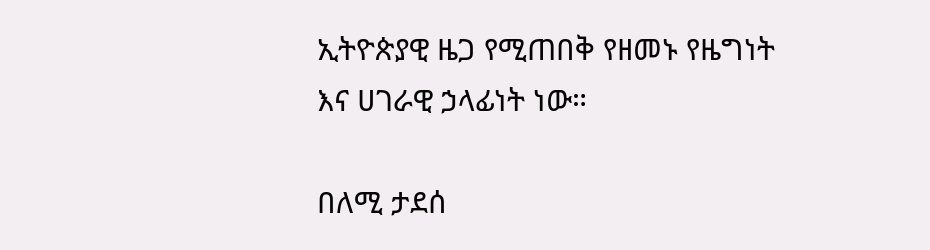ኢትዮጵያዊ ዜጋ የሚጠበቅ የዘመኑ የዜግነት እና ሀገራዊ ኃላፊነት ነው።

በለሚ ታደሰ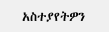አስተያየትዎን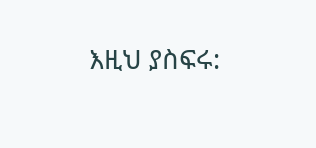እዚህ ያስፍሩ: